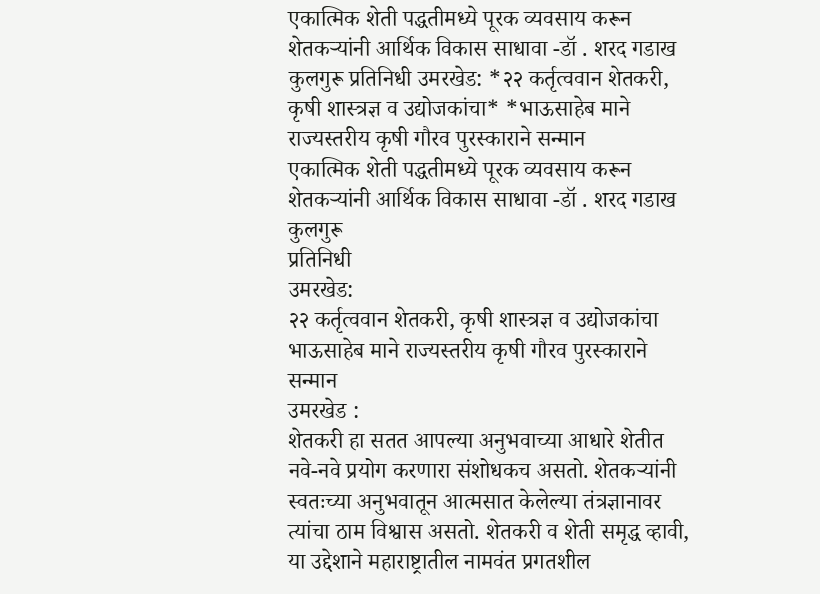एकात्मिक शेती पद्धतीमध्ये पूरक व्यवसाय करून शेतकऱ्यांनी आर्थिक विकास साधावा -डॉ . शरद गडाख कुलगुरू प्रतिनिधी उमरखेड: *२२ कर्तृत्ववान शेतकरी, कृषी शास्त्रज्ञ व उद्योजकांचा* *भाऊसाहेब माने राज्यस्तरीय कृषी गौरव पुरस्काराने सन्मान
एकात्मिक शेती पद्धतीमध्ये पूरक व्यवसाय करून शेतकऱ्यांनी आर्थिक विकास साधावा -डॉ . शरद गडाख कुलगुरू
प्रतिनिधी
उमरखेड:
२२ कर्तृत्ववान शेतकरी, कृषी शास्त्रज्ञ व उद्योजकांचा
भाऊसाहेब माने राज्यस्तरीय कृषी गौरव पुरस्काराने सन्मान
उमरखेड :
शेतकरी हा सतत आपल्या अनुभवाच्या आधारे शेतीत नवे-नवे प्रयोग करणारा संशोधकच असतो. शेतकऱ्यांनी स्वतःच्या अनुभवातून आत्मसात केलेल्या तंत्रज्ञानावर त्यांचा ठाम विश्वास असतो. शेतकरी व शेती समृद्ध व्हावी, या उद्देशाने महाराष्ट्रातील नामवंत प्रगतशील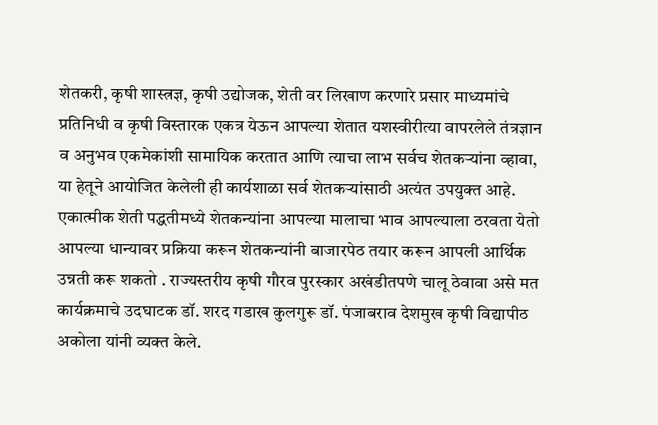शेतकरी, कृषी शास्त्रज्ञ, कृषी उद्योजक, शेती वर लिखाण करणारे प्रसार माध्यमांचे प्रतिनिधी व कृषी विस्तारक एकत्र येऊन आपल्या शेतात यशस्वीरीत्या वापरलेले तंत्रज्ञान व अनुभव एकमेकांशी सामायिक करतात आणि त्याचा लाभ सर्वच शेतकऱ्यांना व्हावा, या हेतूने आयोजित केलेली ही कार्यशाळा सर्व शेतकऱ्यांसाठी अत्यंत उपयुक्त आहे. एकात्मीक शेती पद्धतीमध्ये शेतकन्यांना आपल्या मालाचा भाव आपल्याला ठरवता येतो आपल्या धान्यावर प्रक्रिया करून शेतकन्यांनी बाजारपेठ तयार करून आपली आर्थिक उन्नती करू शकतो . राज्यस्तरीय कृषी गौरव पुरस्कार अखंडीतपणे चालू ठेवावा असे मत कार्यक्रमाचे उदघाटक डॉ. शरद गडाख कुलगुरू डॉ. पंजाबराव देशमुख कृषी विद्यापीठ अकोला यांनी व्यक्त केले.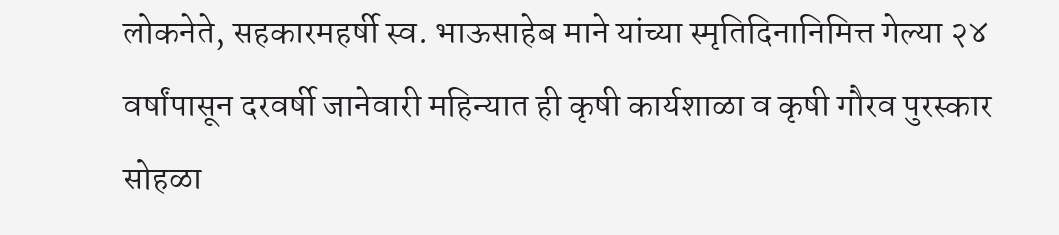लोकनेते, सहकारमहर्षी स्व. भाऊसाहेब माने यांच्या स्मृतिदिनानिमित्त गेल्या २४ वर्षांपासून दरवर्षी जानेवारी महिन्यात ही कृषी कार्यशाळा व कृषी गौरव पुरस्कार सोहळा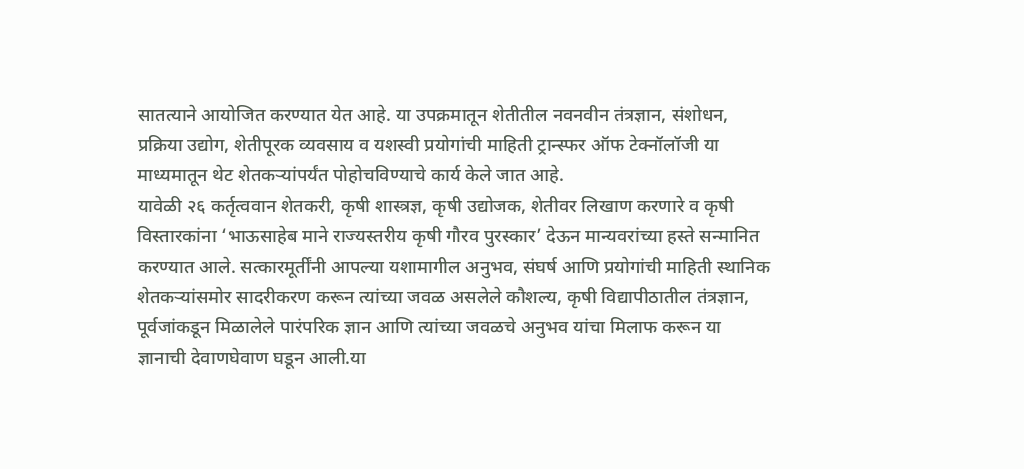सातत्याने आयोजित करण्यात येत आहे. या उपक्रमातून शेतीतील नवनवीन तंत्रज्ञान, संशोधन, प्रक्रिया उद्योग, शेतीपूरक व्यवसाय व यशस्वी प्रयोगांची माहिती ट्रान्स्फर ऑफ टेक्नॉलॉजी या माध्यमातून थेट शेतकऱ्यांपर्यंत पोहोचविण्याचे कार्य केले जात आहे.
यावेळी २६ कर्तृत्ववान शेतकरी, कृषी शास्त्रज्ञ, कृषी उद्योजक, शेतीवर लिखाण करणारे व कृषी विस्तारकांना ‘भाऊसाहेब माने राज्यस्तरीय कृषी गौरव पुरस्कार’ देऊन मान्यवरांच्या हस्ते सन्मानित करण्यात आले. सत्कारमूर्तींनी आपल्या यशामागील अनुभव, संघर्ष आणि प्रयोगांची माहिती स्थानिक शेतकऱ्यांसमोर सादरीकरण करून त्यांच्या जवळ असलेले कौशल्य, कृषी विद्यापीठातील तंत्रज्ञान, पूर्वजांकडून मिळालेले पारंपरिक ज्ञान आणि त्यांच्या जवळचे अनुभव यांचा मिलाफ करून या ज्ञानाची देवाणघेवाण घडून आली.या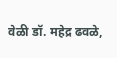वेळी डॉ. महेद्र ढवळे,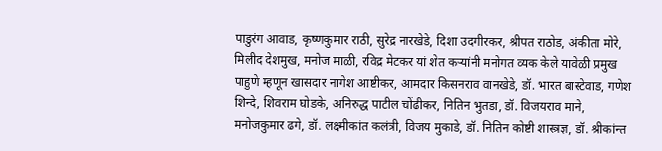पाडुरंग आवाड, कृष्णकुमार राठी, सुरेद्र नारखेडे, दिशा उदगीरकर, श्रीपत राठोड, अंकीता मोरे, मिलीद देशमुख, मनोज माळी, रविद्र मेटकर यां शेत कऱ्यांनी मनोगत व्यक केले यावेळी प्रमुख पाहुणे म्हणून खासदार नागेश आष्टीकर, आमदार किसनराव वानखेडे, डॉ. भारत बास्टेवाड, गणेश शिन्दे, शिवराम घोडके, अनिरुद्ध पाटील चोंढीकर, नितिन भुतडा, डॉ. विजयराव माने, मनोजकुमार ढगे, डॉ. लक्ष्मीकांत कलंत्री, विजय मुकाडे, डॉ. नितिन कोष्टी शास्त्रज्ञ, डॉ. श्रीकांन्त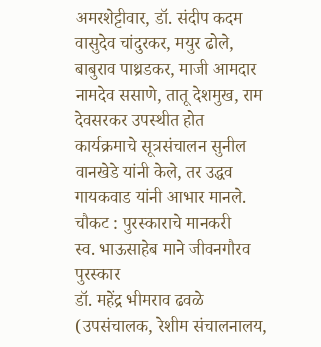अमरशेट्टीवार, डॉ. संदीप कदम वासुदेव चांदुरकर, मयुर ढोले, बाबुराव पाथ्रडकर, माजी आमदार नामदेव ससाणे, तातू देशमुख, राम देवसरकर उपस्थीत होत
कार्यक्रमाचे सूत्रसंचालन सुनील वानखेडे यांनी केले, तर उद्धव गायकवाड यांनी आभार मानले.
चौकट : पुरस्काराचे मानकरी
स्व. भाऊसाहेब माने जीवनगौरव पुरस्कार
डॉ. महेंद्र भीमराव ढवळे (उपसंचालक, रेशीम संचालनालय,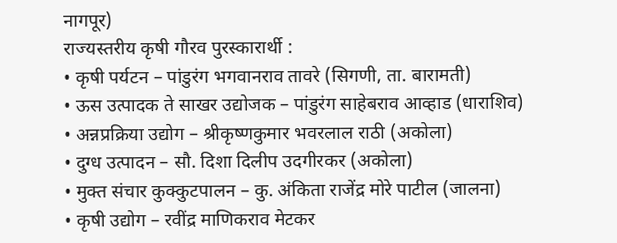नागपूर)
राज्यस्तरीय कृषी गौरव पुरस्कारार्थी :
• कृषी पर्यटन – पांडुरंग भगवानराव तावरे (सिगणी, ता. बारामती)
• ऊस उत्पादक ते साखर उद्योजक – पांडुरंग साहेबराव आव्हाड (धाराशिव)
• अन्नप्रक्रिया उद्योग – श्रीकृष्णकुमार भवरलाल राठी (अकोला)
• दुग्ध उत्पादन – सौ. दिशा दिलीप उदगीरकर (अकोला)
• मुक्त संचार कुक्कुटपालन – कु. अंकिता राजेंद्र मोरे पाटील (जालना)
• कृषी उद्योग – रवींद्र माणिकराव मेटकर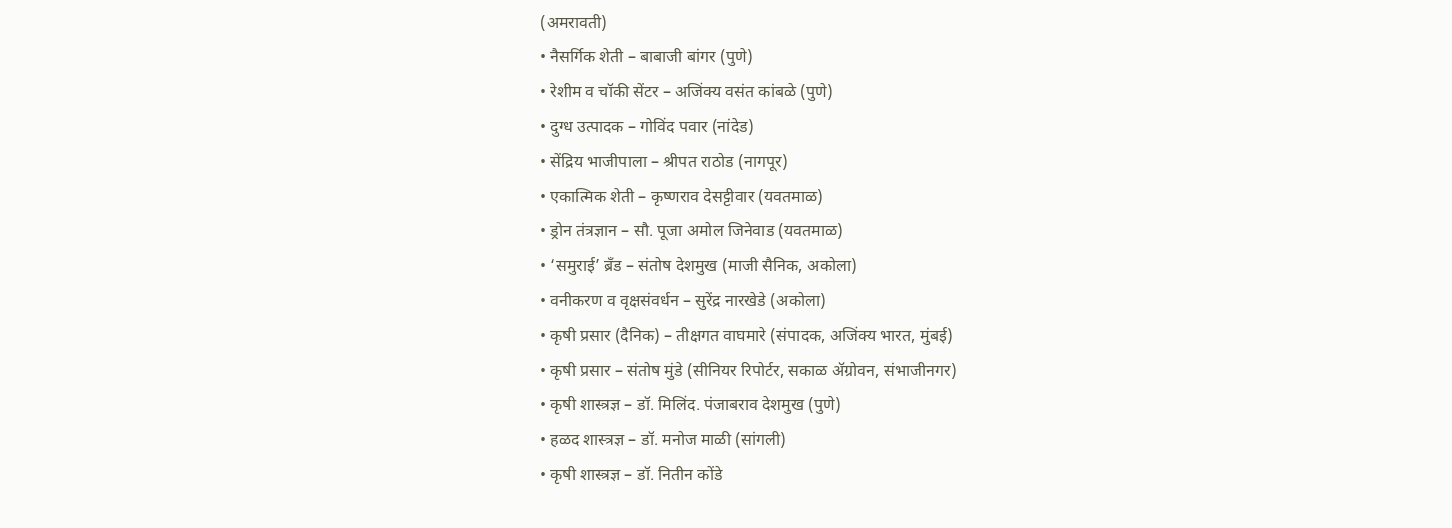(अमरावती)
• नैसर्गिक शेती – बाबाजी बांगर (पुणे)
• रेशीम व चॉकी सेंटर – अजिंक्य वसंत कांबळे (पुणे)
• दुग्ध उत्पादक – गोविंद पवार (नांदेड)
• सेंद्रिय भाजीपाला – श्रीपत राठोड (नागपूर)
• एकात्मिक शेती – कृष्णराव देसट्टीवार (यवतमाळ)
• ड्रोन तंत्रज्ञान – सौ. पूजा अमोल जिनेवाड (यवतमाळ)
• ‘समुराई’ ब्रँड – संतोष देशमुख (माजी सैनिक, अकोला)
• वनीकरण व वृक्षसंवर्धन – सुरेंद्र नारखेडे (अकोला)
• कृषी प्रसार (दैनिक) – तीक्षगत वाघमारे (संपादक, अजिंक्य भारत, मुंबई)
• कृषी प्रसार – संतोष मुंडे (सीनियर रिपोर्टर, सकाळ ॲग्रोवन, संभाजीनगर)
• कृषी शास्त्रज्ञ – डॉ. मिलिंद. पंजाबराव देशमुख (पुणे)
• हळद शास्त्रज्ञ – डॉ. मनोज माळी (सांगली)
• कृषी शास्त्रज्ञ – डॉ. नितीन कोंडे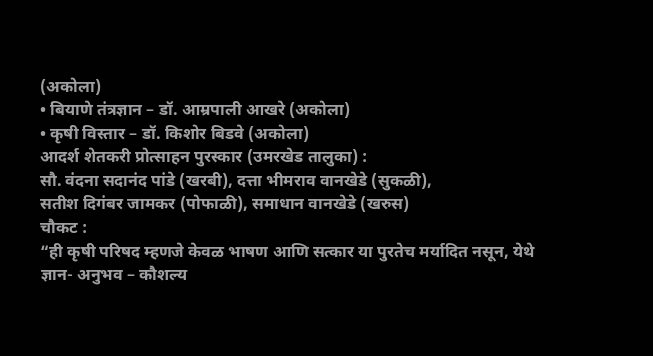(अकोला)
• बियाणे तंत्रज्ञान – डॉ. आम्रपाली आखरे (अकोला)
• कृषी विस्तार – डॉ. किशोर बिडवे (अकोला)
आदर्श शेतकरी प्रोत्साहन पुरस्कार (उमरखेड तालुका) :
सौ. वंदना सदानंद पांडे (खरबी), दत्ता भीमराव वानखेडे (सुकळी),
सतीश दिगंबर जामकर (पोफाळी), समाधान वानखेडे (खरुस)
चौकट :
“ही कृषी परिषद म्हणजे केवळ भाषण आणि सत्कार या पुरतेच मर्यादित नसून, येथे ज्ञान- अनुभव – कौशल्य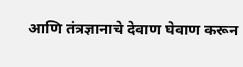आणि तंत्रज्ञानाचे देवाण घेवाण करून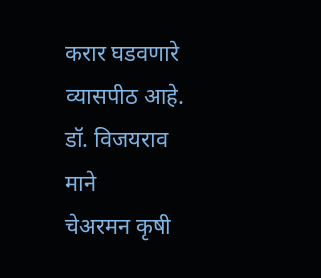करार घडवणारे व्यासपीठ आहे.
डॉ. विजयराव माने
चेअरमन कृषी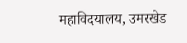महाविदयालय, उमरखेड